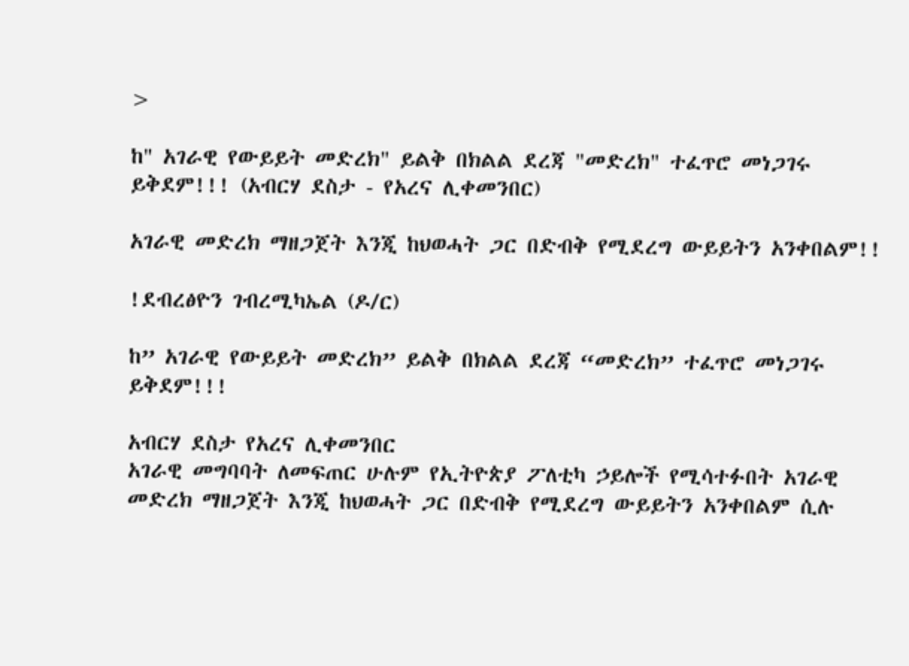>

ከ" አገራዊ የውይይት መድረክ" ይልቅ በክልል ደረጃ "መድረክ" ተፈጥሮ መነጋገሩ ይቅደም!!! (አብርሃ ደስታ - የአረና ሊቀመንበር)

አገራዊ መድረክ ማዘጋጀት እንጂ ከህወሓት ጋር በድብቅ የሚደረግ ውይይትን አንቀበልም!!

!ደብረፅዮን ገብረሚካኤል (ዶ/ር)

ከ” አገራዊ የውይይት መድረክ” ይልቅ በክልል ደረጃ “መድረክ” ተፈጥሮ መነጋገሩ ይቅደም!!!

አብርሃ ደስታ የአረና ሊቀመንበር
አገራዊ መግባባት ለመፍጠር ሁሉም የኢትዮጵያ ፖለቲካ ኃይሎች የሚሳተፉበት አገራዊ መድረክ ማዘጋጀት እንጂ ከህወሓት ጋር በድብቅ የሚደረግ ውይይትን አንቀበልም ሲሉ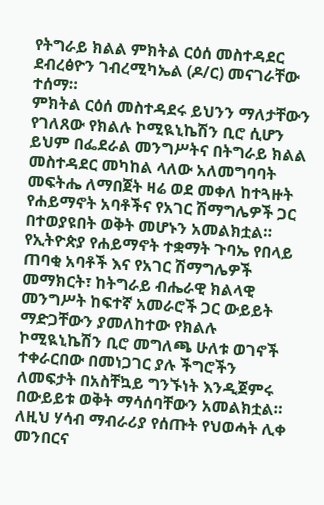የትግራይ ክልል ምክትል ርዕሰ መስተዳደር ደብረፅዮን ገብረሚካኤል (ዶ/ር) መናገራቸው ተሰማ።
ምክትል ርዕሰ መስተዳደሩ ይህንን ማለታቸውን የገለጸው የክልሉ ኮሚዪኒኬሽን ቢሮ ሲሆን ይህም በፌደራል መንግሥትና በትግራይ ክልል መስተዳደር መካከል ላለው አለመግባባት መፍትሔ ለማበጀት ዛሬ ወደ መቀለ ከተጓዙት የሐይማኖት አባቶችና የአገር ሽማግሌዎች ጋር በተወያዩበት ወቅት መሆኑን አመልክቷል።
የኢትዮጵያ የሐይማኖት ተቋማት ጉባኤ የበላይ ጠባቂ አባቶች እና የአገር ሽማግሌዎች መማክርት፣ ከትግራይ ብሔራዊ ክልላዊ መንግሥት ከፍተኛ አመራሮች ጋር ውይይት ማድጋቸውን ያመለከተው የክልሉ ኮሚዪኒኬሽን ቢሮ መግለጫ ሁለቱ ወገኖች ተቀራርበው በመነጋገር ያሉ ችግሮችን ለመፍታት በአስቸኳይ ግንኙነት እንዲጀምሩ በውይይቱ ወቅት ማሳሰባቸውን አመልክቷል።
ለዚህ ሃሳብ ማብራሪያ የሰጡት የህወሓት ሊቀ መንበርና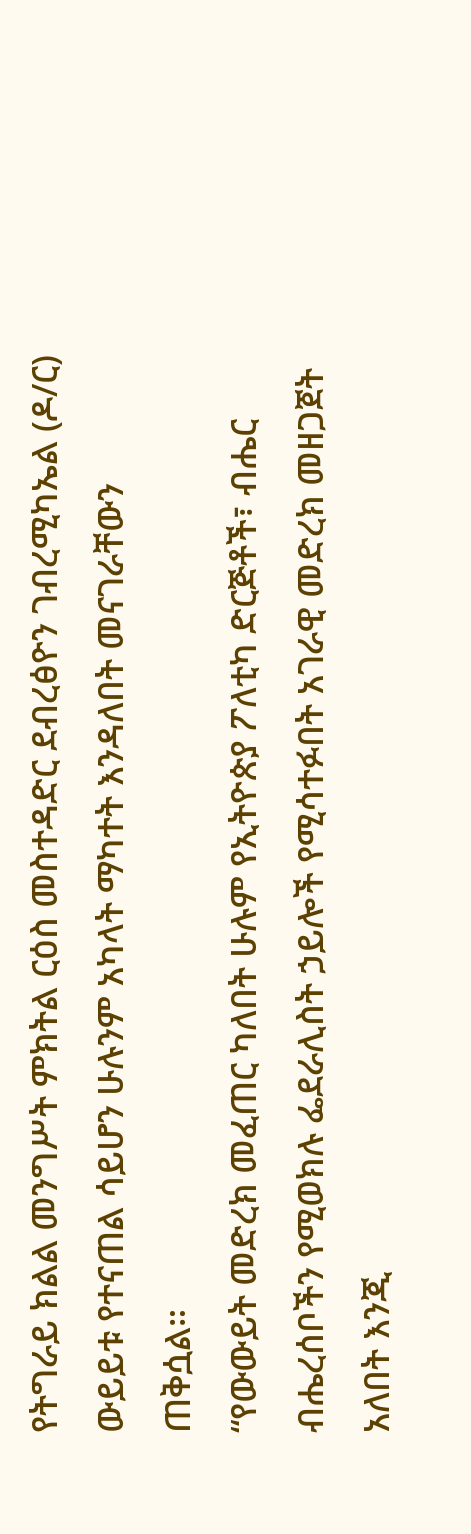የትግራይ ክልል መንግሥት ምክትል ርዕስ መስተዳድር ደብረፅዮን ገብረሚካኤል (ዶ/ር) ውይይቱ የተናጠል ሳይሆን ሁሉንም አካላት ማካተት እንዳለበት መናገራቸውን ጠቅሷል።
“የውውይት መድረክ መፈጠር ካለበት ሁሉም የኢትዮጵያ ፖለቲካ ድርጅቶች፣ ብሔር ብሔረሰቦችን የሚወክሉ ፌደራሊስት ኃይሎች የሚሳተፉበት አገራዊ መድረክ መዘጋጀት አለበት እንጂ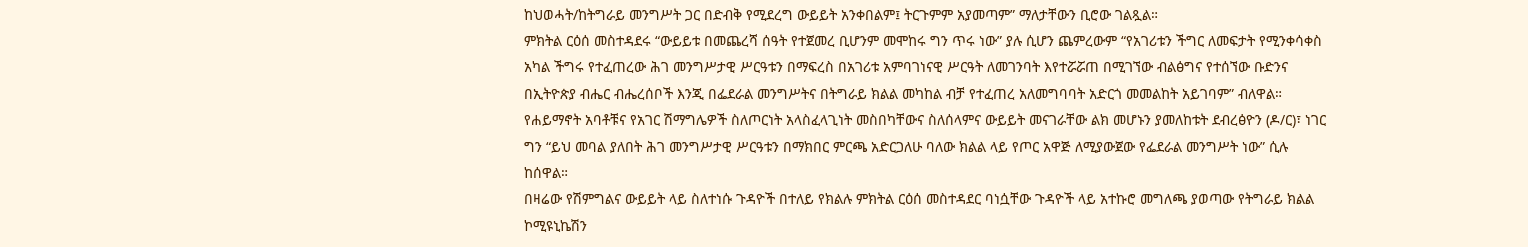ከህወሓት/ከትግራይ መንግሥት ጋር በድብቅ የሚደረግ ውይይት አንቀበልም፤ ትርጉምም አያመጣም” ማለታቸውን ቢሮው ገልጿል።
ምክትል ርዕሰ መስተዳደሩ “ውይይቱ በመጨረሻ ሰዓት የተጀመረ ቢሆንም መሞከሩ ግን ጥሩ ነው” ያሉ ሲሆን ጨምረውም “የአገሪቱን ችግር ለመፍታት የሚንቀሳቀስ አካል ችግሩ የተፈጠረው ሕገ መንግሥታዊ ሥርዓቱን በማፍረስ በአገሪቱ አምባገነናዊ ሥርዓት ለመገንባት እየተሯሯጠ በሚገኘው ብልፅግና የተሰኘው ቡድንና በኢትዮጵያ ብሔር ብሔረሰቦች እንጂ በፌደራል መንግሥትና በትግራይ ክልል መካከል ብቻ የተፈጠረ አለመግባባት አድርጎ መመልከት አይገባም” ብለዋል።
የሐይማኖት አባቶቹና የአገር ሽማግሌዎች ስለጦርነት አላስፈላጊነት መስበካቸውና ስለሰላምና ውይይት መናገራቸው ልክ መሆኑን ያመለከቱት ደብረፅዮን (ዶ/ር)፣ ነገር ግን “ይህ መባል ያለበት ሕገ መንግሥታዊ ሥርዓቱን በማክበር ምርጫ አድርጋለሁ ባለው ክልል ላይ የጦር አዋጅ ለሚያውጀው የፌደራል መንግሥት ነው” ሲሉ ከሰዋል።
በዛሬው የሽምግልና ውይይት ላይ ስለተነሱ ጉዳዮች በተለይ የክልሉ ምክትል ርዕሰ መስተዳደር ባነሷቸው ጉዳዮች ላይ አተኩሮ መግለጫ ያወጣው የትግራይ ክልል ኮሚዩኒኬሽን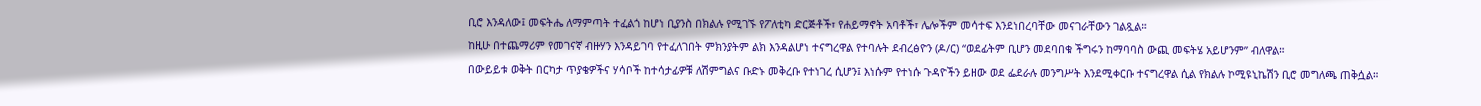ቢሮ እንዳለው፤ መፍትሔ ለማምጣት ተፈልጎ ከሆነ ቢያንስ በክልሉ የሚገኙ የፖለቲካ ድርጅቶች፣ የሐይማኖት አባቶች፣ ሌሎችም መሳተፍ እንደነበረባቸው መናገራቸውን ገልጿል።
ከዚሁ በተጨማሪም የመገናኛ ብዙሃን እንዳይገባ የተፈለገበት ምክንያትም ልክ እንዳልሆነ ተናግረዋል የተባሉት ደብረፅዮን (ዶ/ር) “ወደፊትም ቢሆን መደባበቁ ችግሩን ከማባባስ ውጪ መፍትሄ አይሆንም” ብለዋል።
በውይይቱ ወቅት በርካታ ጥያቄዎችና ሃሳቦች ከተሳታፊዎቹ ለሽምግልና ቡድኑ መቅረቡ የተነገረ ሲሆን፤ እነሱም የተነሱ ጉዳዮችን ይዘው ወደ ፌደራሉ መንግሥት እንደሚቀርቡ ተናግረዋል ሲል የክልሉ ኮሚዩኒኬሽን ቢሮ መግለጫ ጠቅሷል።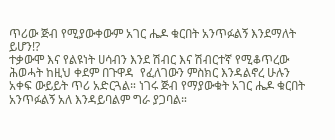ጥሪው ጅብ የሚያውቀውም አገር ሔዶ ቁርበት አንጥፉልኝ እንደማለት ይሆን!?
ተቃውሞ እና የልዩነት ሀሳብን እንደ ሽብር እና ሽብርተኛ የሚቆጥረው ሕወሓት ከዚህ ቀደም በጉዋዳ  የፈለገውን ምስክር እንዳልኖረ ሁሉን አቀፍ ውይይት ጥሪ አድርጓል። ነገሩ ጅብ የማያውቁት አገር ሔዶ ቁርበት አንጥፉልኝ አለ እንዳይባልም ግራ ያጋባል።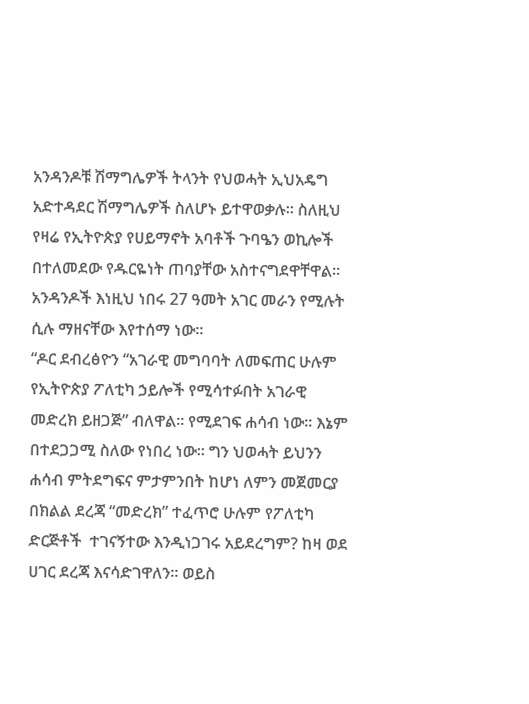አንዳንዶቹ ሽማግሌዎች ትላንት የህወሓት ኢህአዴግ አድተዳደር ሽማግሌዎች ስለሆኑ ይተዋወቃሉ። ስለዚህ የዛሬ የኢትዮጵያ የሀይማኖት አባቶች ጉባዔን ወኪሎች በተለመደው የዱርዬነት ጠባያቸው አስተናግደዋቸዋል። አንዳንዶች እነዚህ ነበሩ 27 ዓመት አገር መራን የሚሉት ሲሉ ማዘናቸው እየተሰማ ነው።
“ዶር ደብረፅዮን “አገራዊ መግባባት ለመፍጠር ሁሉም የኢትዮጵያ ፖለቲካ ኃይሎች የሚሳተፉበት አገራዊ መድረክ ይዘጋጅ” ብለዋል። የሚደገፍ ሐሳብ ነው። እኔም በተደጋጋሚ ስለው የነበረ ነው። ግን ህወሓት ይህንን  ሐሳብ ምትደግፍና ምታምንበት ከሆነ ለምን መጀመርያ በክልል ደረጃ “መድረክ” ተፈጥሮ ሁሉም የፖለቲካ ድርጅቶች  ተገናኝተው እንዲነጋገሩ አይደረግም? ከዛ ወደ ሀገር ደረጃ እናሳድገዋለን። ወይስ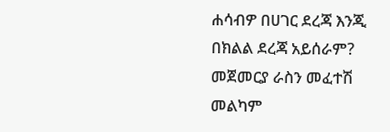ሐሳብዎ በሀገር ደረጃ እንጂ በክልል ደረጃ አይሰራም? መጀመርያ ራስን መፈተሽ መልካም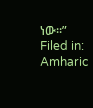ነው።”
Filed in: Amharic